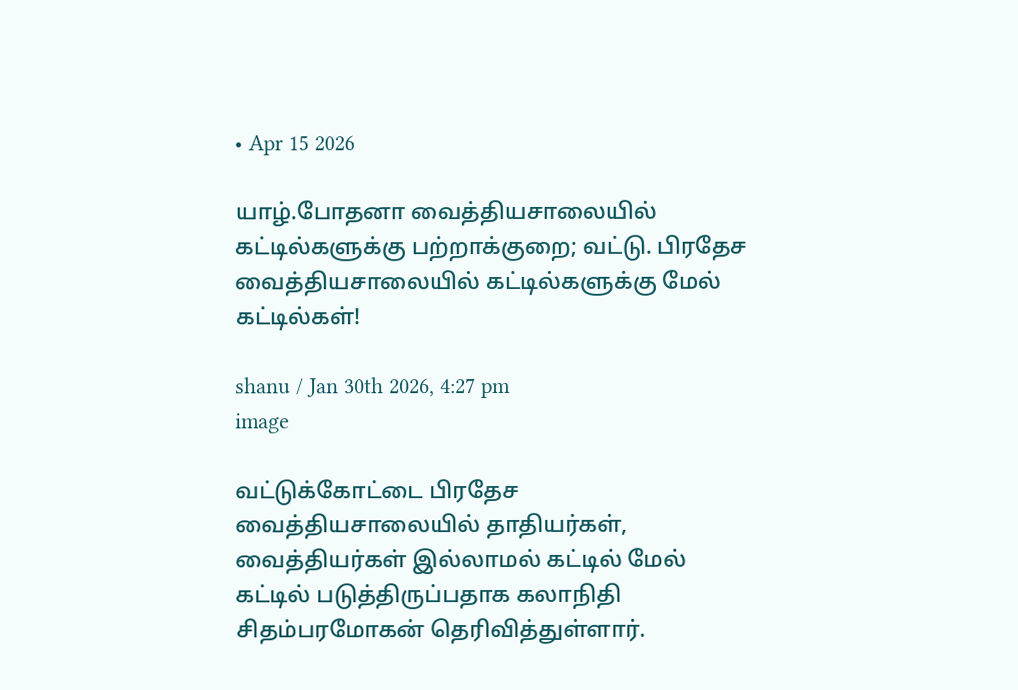• Apr 15 2026

யாழ்.போதனா வைத்தியசாலையில் கட்டில்களுக்கு பற்றாக்குறை; வட்டு. பிரதேச வைத்தியசாலையில் கட்டில்களுக்கு மேல் கட்டில்கள்!

shanu / Jan 30th 2026, 4:27 pm
image

வட்டுக்கோட்டை பிரதேச வைத்தியசாலையில் தாதியர்கள், வைத்தியர்கள் இல்லாமல் கட்டில் மேல் கட்டில் படுத்திருப்பதாக கலாநிதி சிதம்பரமோகன் தெரிவித்துள்ளார்.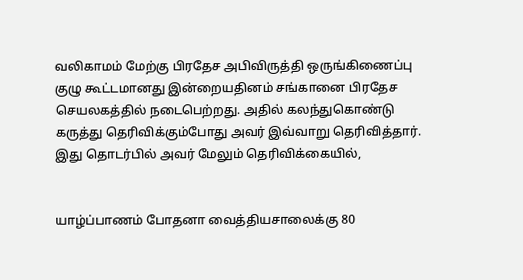வலிகாமம் மேற்கு பிரதேச அபிவிருத்தி ஒருங்கிணைப்பு குழு கூட்டமானது இன்றையதினம் சங்கானை பிரதேச செயலகத்தில் நடைபெற்றது. அதில் கலந்துகொண்டு கருத்து தெரிவிக்கும்போது அவர் இவ்வாறு தெரிவித்தார். இது தொடர்பில் அவர் மேலும் தெரிவிக்கையில்,


யாழ்ப்பாணம் போதனா வைத்தியசாலைக்கு 80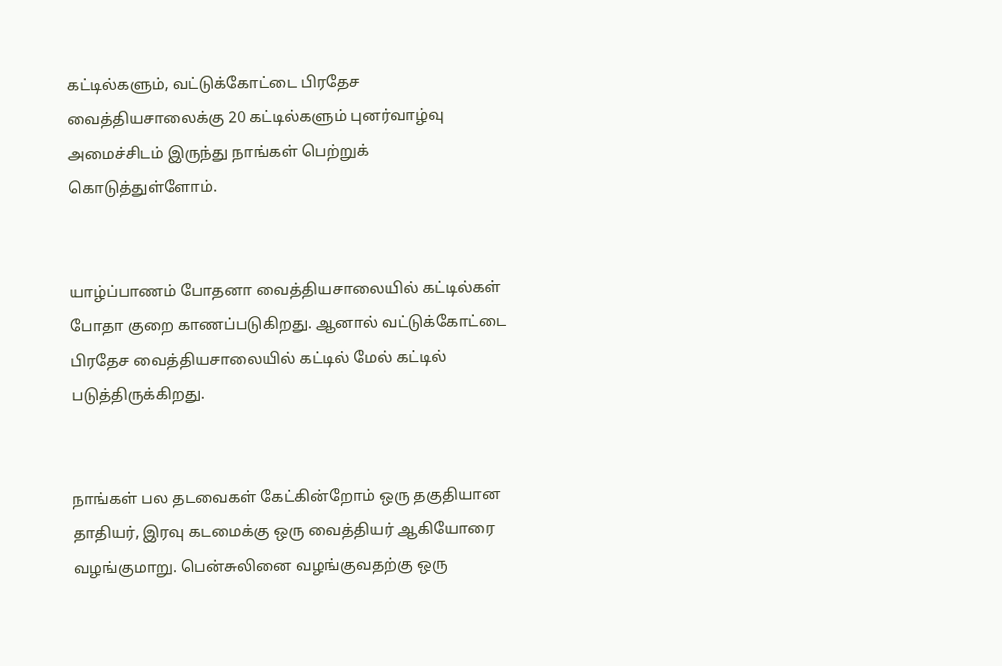கட்டில்களும், வட்டுக்கோட்டை பிரதேச வைத்தியசாலைக்கு 20 கட்டில்களும் புனர்வாழ்வு அமைச்சிடம் இருந்து நாங்கள் பெற்றுக் கொடுத்துள்ளோம்.


யாழ்ப்பாணம் போதனா வைத்தியசாலையில் கட்டில்கள் போதா குறை காணப்படுகிறது. ஆனால் வட்டுக்கோட்டை பிரதேச வைத்தியசாலையில் கட்டில் மேல் கட்டில் படுத்திருக்கிறது.


நாங்கள் பல தடவைகள் கேட்கின்றோம் ஒரு தகுதியான தாதியர், இரவு கடமைக்கு ஒரு வைத்தியர் ஆகியோரை வழங்குமாறு. பென்சுலினை வழங்குவதற்கு ஒரு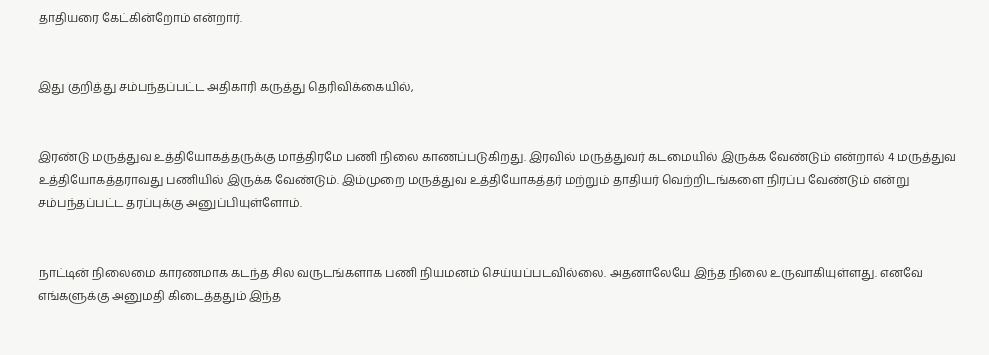தாதியரை கேட்கின்றோம் என்றார்.


இது குறித்து சம்பந்தப்பட்ட அதிகாரி கருத்து தெரிவிக்கையில்,


இரண்டு மருத்துவ உத்தியோகத்தருக்கு மாத்திரமே பணி நிலை காணப்படுகிறது. இரவில் மருத்துவர் கடமையில் இருக்க வேண்டும் என்றால் 4 மருத்துவ உத்தியோகத்தராவது பணியில் இருக்க வேண்டும். இம்முறை மருத்துவ உத்தியோகத்தர் மற்றும் தாதியர் வெற்றிடங்களை நிரப்ப வேண்டும் என்று சம்பந்தப்பட்ட தரப்புக்கு அனுப்பியுள்ளோம்.


நாட்டின் நிலைமை காரணமாக கடந்த சில வருடங்களாக பணி நியமனம் செய்யப்படவில்லை. அதனாலேயே இந்த நிலை உருவாகியுள்ளது. எனவே எங்களுக்கு அனுமதி கிடைத்ததும் இந்த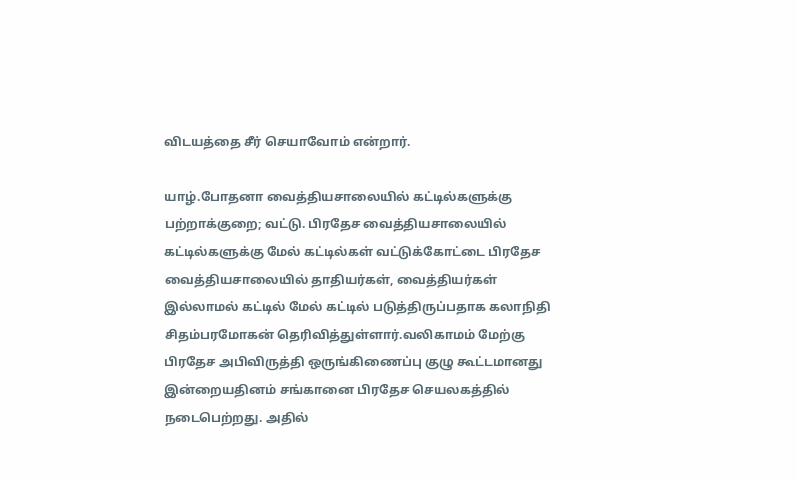விடயத்தை சீர் செயாவோம் என்றார்.

யாழ்.போதனா வைத்தியசாலையில் கட்டில்களுக்கு பற்றாக்குறை; வட்டு. பிரதேச வைத்தியசாலையில் கட்டில்களுக்கு மேல் கட்டில்கள் வட்டுக்கோட்டை பிரதேச வைத்தியசாலையில் தாதியர்கள், வைத்தியர்கள் இல்லாமல் கட்டில் மேல் கட்டில் படுத்திருப்பதாக கலாநிதி சிதம்பரமோகன் தெரிவித்துள்ளார்.வலிகாமம் மேற்கு பிரதேச அபிவிருத்தி ஒருங்கிணைப்பு குழு கூட்டமானது இன்றையதினம் சங்கானை பிரதேச செயலகத்தில் நடைபெற்றது. அதில்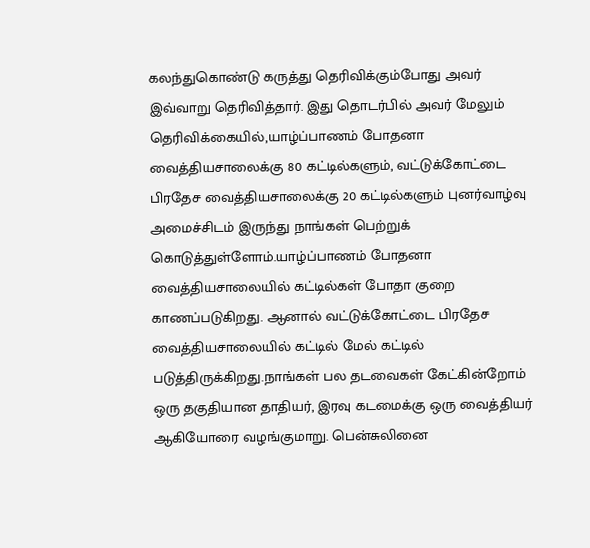கலந்துகொண்டு கருத்து தெரிவிக்கும்போது அவர் இவ்வாறு தெரிவித்தார். இது தொடர்பில் அவர் மேலும் தெரிவிக்கையில்,யாழ்ப்பாணம் போதனா வைத்தியசாலைக்கு 80 கட்டில்களும், வட்டுக்கோட்டை பிரதேச வைத்தியசாலைக்கு 20 கட்டில்களும் புனர்வாழ்வு அமைச்சிடம் இருந்து நாங்கள் பெற்றுக் கொடுத்துள்ளோம்.யாழ்ப்பாணம் போதனா வைத்தியசாலையில் கட்டில்கள் போதா குறை காணப்படுகிறது. ஆனால் வட்டுக்கோட்டை பிரதேச வைத்தியசாலையில் கட்டில் மேல் கட்டில் படுத்திருக்கிறது.நாங்கள் பல தடவைகள் கேட்கின்றோம் ஒரு தகுதியான தாதியர், இரவு கடமைக்கு ஒரு வைத்தியர் ஆகியோரை வழங்குமாறு. பென்சுலினை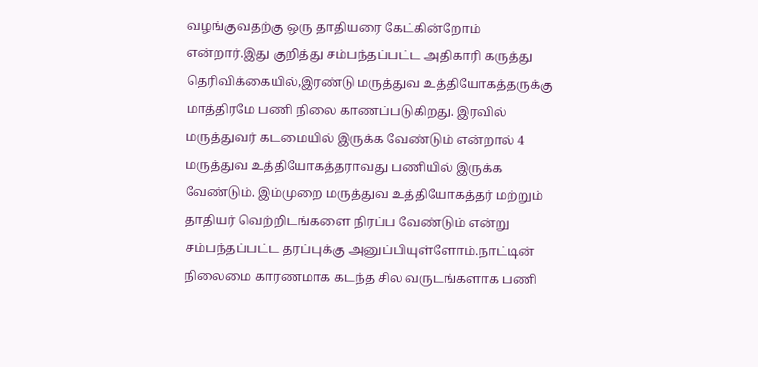வழங்குவதற்கு ஒரு தாதியரை கேட்கின்றோம் என்றார்.இது குறித்து சம்பந்தப்பட்ட அதிகாரி கருத்து தெரிவிக்கையில்,இரண்டு மருத்துவ உத்தியோகத்தருக்கு மாத்திரமே பணி நிலை காணப்படுகிறது. இரவில் மருத்துவர் கடமையில் இருக்க வேண்டும் என்றால் 4 மருத்துவ உத்தியோகத்தராவது பணியில் இருக்க வேண்டும். இம்முறை மருத்துவ உத்தியோகத்தர் மற்றும் தாதியர் வெற்றிடங்களை நிரப்ப வேண்டும் என்று சம்பந்தப்பட்ட தரப்புக்கு அனுப்பியுள்ளோம்.நாட்டின் நிலைமை காரணமாக கடந்த சில வருடங்களாக பணி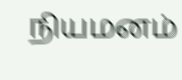நியமனம்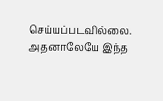செய்யப்படவில்லை. அதனாலேயே இந்த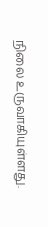நிலை உருவாகியுள்ளது.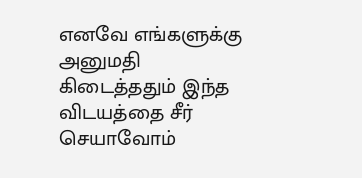எனவே எங்களுக்கு அனுமதி கிடைத்ததும் இந்த விடயத்தை சீர் செயாவோம்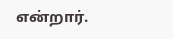என்றார்.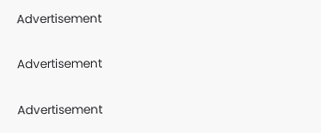Advertisement

Advertisement

Advertisement